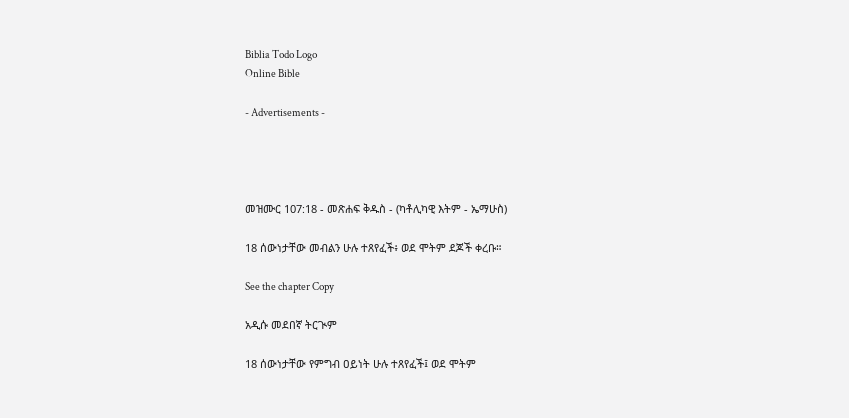Biblia Todo Logo
Online Bible

- Advertisements -




መዝሙር 107:18 - መጽሐፍ ቅዱስ - (ካቶሊካዊ እትም - ኤማሁስ)

18 ሰውነታቸው መብልን ሁሉ ተጸየፈች፥ ወደ ሞትም ደጆች ቀረቡ።

See the chapter Copy

አዲሱ መደበኛ ትርጒም

18 ሰውነታቸው የምግብ ዐይነት ሁሉ ተጸየፈች፤ ወደ ሞትም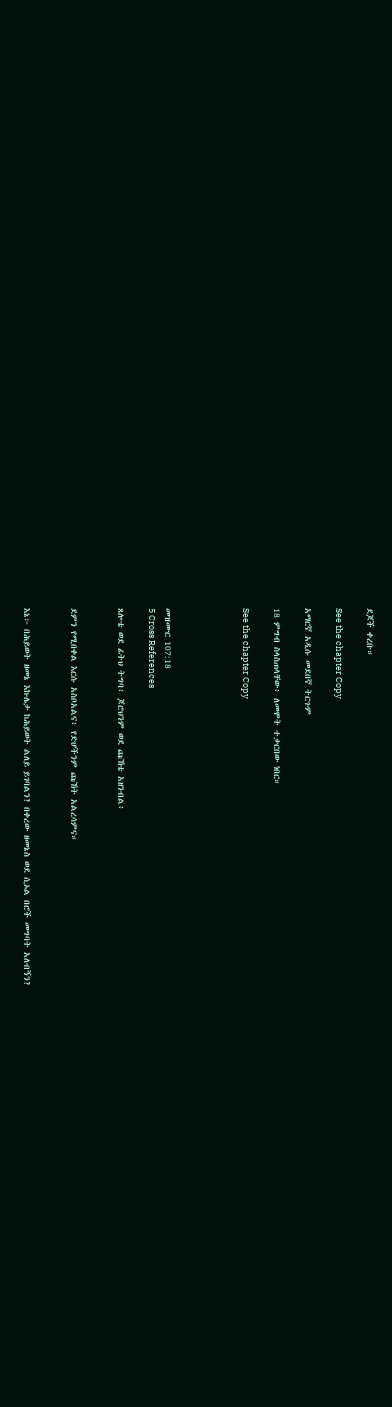ደጆች ቀረቡ።

See the chapter Copy

አማርኛ አዲሱ መደበኛ ትርጉም

18 ምግብ ስላስጠላቸው፥ ለመሞት ተቃርበው ነበር።

See the chapter Copy




መዝሙር 107:18
5 Cross References

ጸሎቴ ወደ ፊትህ ትግባ፥ ጆሮህንም ወደ ጩኸቴ አዘንብል፥


ደምን የሚበቀል እርሱ አስቦአልና፥ የድሆችንም ጩኸት አልረሳምና።


እኔ፦ በሕይወት ዘመኔ እኩሌታ ከሕይወት ልለይ ይገባልን? በቀረው ዘመኔስ ወደ ሲኦል በሮች መግባት አለብኝን?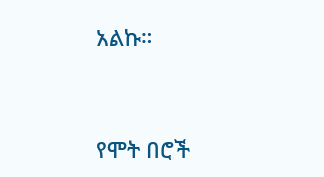አልኩ።


የሞት በሮች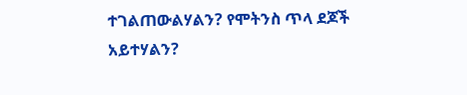ተገልጠውልሃልን? የሞትንስ ጥላ ደጆች አይተሃልን?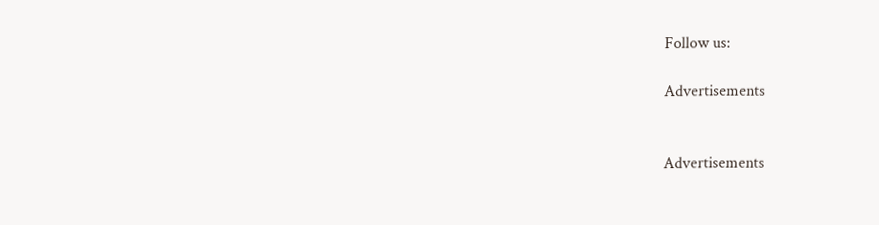Follow us:

Advertisements


Advertisements